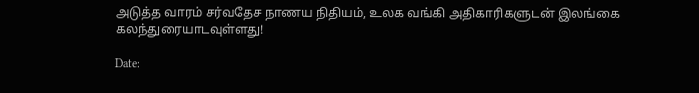அடுத்த வாரம் சர்வதேச நாணய நிதியம், உலக வங்கி அதிகாரிகளுடன் இலங்கை கலந்துரையாடவுள்ளது!

Date: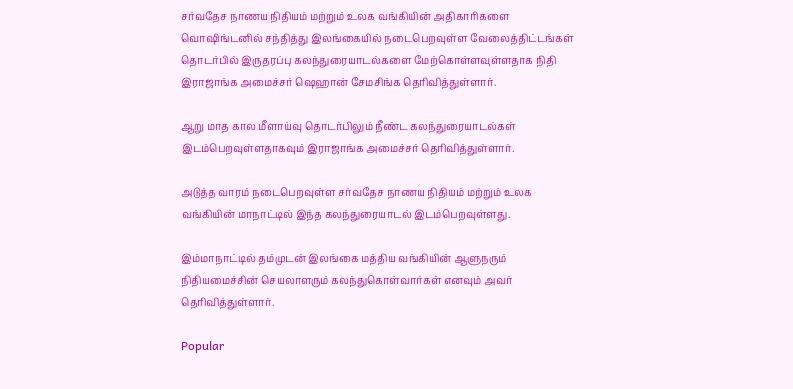சர்வதேச நாணய நிதியம் மற்றும் உலக வங்கியின் அதிகாரிகளை வொஷிங்டனில் சந்தித்து இலங்கையில் நடைபெறவுள்ள வேலைத்திட்டங்கள் தொடர்பில் இருதரப்பு கலந்துரையாடல்களை மேற்கொள்ளவுள்ளதாக நிதி இராஜாங்க அமைச்சர் ஷெஹான் சேமசிங்க தெரிவித்துள்ளார்.

ஆறு மாத கால மீளாய்வு தொடர்பிலும் நீண்ட கலந்துரையாடல்கள் இடம்பெறவுள்ளதாகவும் இராஜாங்க அமைச்சர் தெரிவித்துள்ளார்.

அடுத்த வாரம் நடைபெறவுள்ள சர்வதேச நாணய நிதியம் மற்றும் உலக வங்கியின் மாநாட்டில் இந்த கலந்துரையாடல் இடம்பெறவுள்ளது.

இம்மாநாட்டில் தம்முடன் இலங்கை மத்திய வங்கியின் ஆளுநரும் நிதியமைச்சின் செயலாளரும் கலந்துகொள்வார்கள் எனவும் அவர் தெரிவித்துள்ளார்.

Popular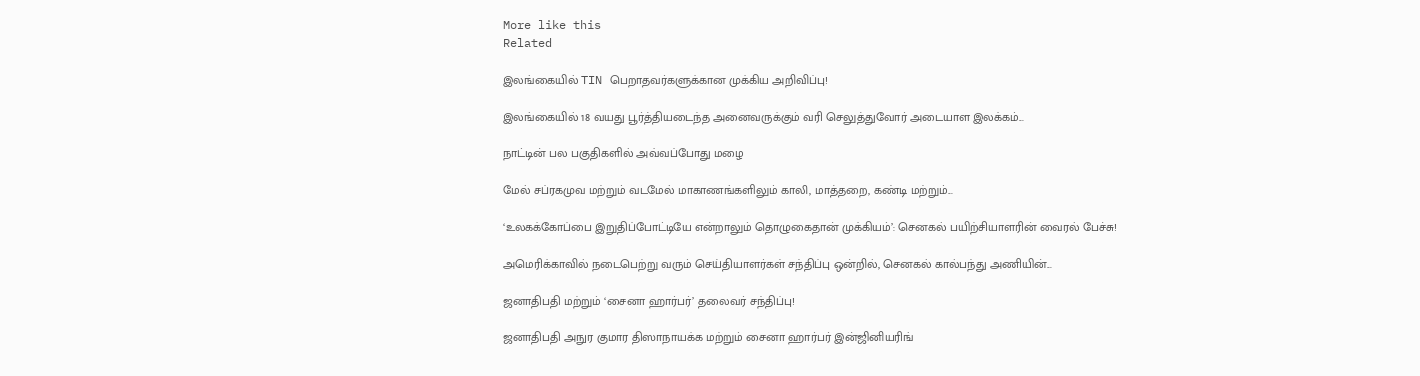More like this
Related

இலங்கையில் TIN பெறாதவர்களுக்கான முக்கிய அறிவிப்பு!

இலங்கையில் 18 வயது பூர்த்தியடைந்த அனைவருக்கும் வரி செலுத்துவோர் அடையாள இலக்கம்...

நாட்டின் பல பகுதிகளில் அவ்வப்போது மழை

மேல் சப்ரகமுவ மற்றும் வடமேல் மாகாணங்களிலும் காலி, மாத்தறை, கண்டி மற்றும்...

‘உலகக்கோப்பை இறுதிப்போட்டியே என்றாலும் தொழுகைதான் முக்கியம்’: செனகல் பயிற்சியாளரின் வைரல் பேச்சு!

அமெரிக்காவில் நடைபெற்று வரும் செய்தியாளர்கள் சந்திப்பு ஒன்றில், செனகல் கால்பந்து அணியின்...

ஜனாதிபதி மற்றும் ‘சைனா ஹார்பர்’ தலைவர் சந்திப்பு!

ஜனாதிபதி அநுர குமார திஸாநாயக்க மற்றும் சைனா ஹார்பர் இன்ஜினியரிங்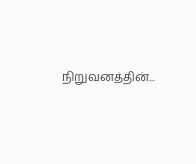நிறுவனத்தின்...